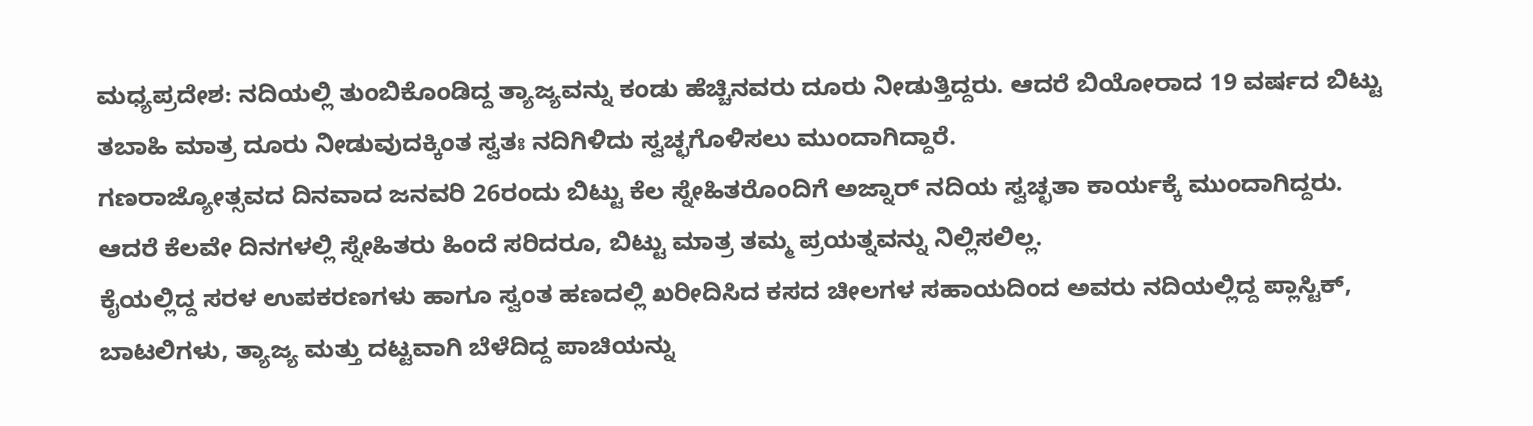ಮಧ್ಯಪ್ರದೇಶ: ನದಿಯಲ್ಲಿ ತುಂಬಿಕೊಂಡಿದ್ದ ತ್ಯಾಜ್ಯವನ್ನು ಕಂಡು ಹೆಚ್ಚಿನವರು ದೂರು ನೀಡುತ್ತಿದ್ದರು. ಆದರೆ ಬಿಯೋರಾದ 19 ವರ್ಷದ ಬಿಟ್ಟು ತಬಾಹಿ ಮಾತ್ರ ದೂರು ನೀಡುವುದಕ್ಕಿಂತ ಸ್ವತಃ ನದಿಗಿಳಿದು ಸ್ವಚ್ಛಗೊಳಿಸಲು ಮುಂದಾಗಿದ್ದಾರೆ.
ಗಣರಾಜ್ಯೋತ್ಸವದ ದಿನವಾದ ಜನವರಿ 26ರಂದು ಬಿಟ್ಟು ಕೆಲ ಸ್ನೇಹಿತರೊಂದಿಗೆ ಅಜ್ನಾರ್ ನದಿಯ ಸ್ವಚ್ಛತಾ ಕಾರ್ಯಕ್ಕೆ ಮುಂದಾಗಿದ್ದರು. ಆದರೆ ಕೆಲವೇ ದಿನಗಳಲ್ಲಿ ಸ್ನೇಹಿತರು ಹಿಂದೆ ಸರಿದರೂ, ಬಿಟ್ಟು ಮಾತ್ರ ತಮ್ಮ ಪ್ರಯತ್ನವನ್ನು ನಿಲ್ಲಿಸಲಿಲ್ಲ.
ಕೈಯಲ್ಲಿದ್ದ ಸರಳ ಉಪಕರಣಗಳು ಹಾಗೂ ಸ್ವಂತ ಹಣದಲ್ಲಿ ಖರೀದಿಸಿದ ಕಸದ ಚೀಲಗಳ ಸಹಾಯದಿಂದ ಅವರು ನದಿಯಲ್ಲಿದ್ದ ಪ್ಲಾಸ್ಟಿಕ್, ಬಾಟಲಿಗಳು, ತ್ಯಾಜ್ಯ ಮತ್ತು ದಟ್ಟವಾಗಿ ಬೆಳೆದಿದ್ದ ಪಾಚಿಯನ್ನು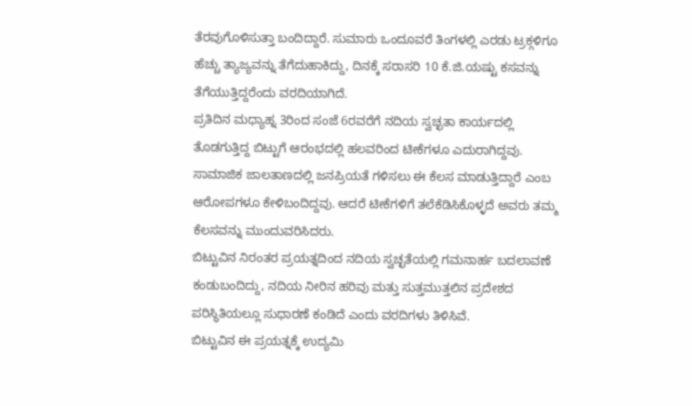ತೆರವುಗೊಳಿಸುತ್ತಾ ಬಂದಿದ್ದಾರೆ. ಸುಮಾರು ಒಂದೂವರೆ ತಿಂಗಳಲ್ಲಿ ಎರಡು ಟ್ರಕ್ಗಳಿಗೂ ಹೆಚ್ಚು ತ್ಯಾಜ್ಯವನ್ನು ತೆಗೆದುಹಾಕಿದ್ದು, ದಿನಕ್ಕೆ ಸರಾಸರಿ 10 ಕೆ.ಜಿ.ಯಷ್ಟು ಕಸವನ್ನು ತೆಗೆಯುತ್ತಿದ್ದರೆಂದು ವರದಿಯಾಗಿದೆ.
ಪ್ರತಿದಿನ ಮಧ್ಯಾಹ್ನ 3ರಿಂದ ಸಂಜೆ 6ರವರೆಗೆ ನದಿಯ ಸ್ವಚ್ಛತಾ ಕಾರ್ಯದಲ್ಲಿ ತೊಡಗುತ್ತಿದ್ದ ಬಿಟ್ಟುಗೆ ಆರಂಭದಲ್ಲಿ ಹಲವರಿಂದ ಟೀಕೆಗಳೂ ಎದುರಾಗಿದ್ದವು. ಸಾಮಾಜಿಕ ಜಾಲತಾಣದಲ್ಲಿ ಜನಪ್ರಿಯತೆ ಗಳಿಸಲು ಈ ಕೆಲಸ ಮಾಡುತ್ತಿದ್ದಾರೆ ಎಂಬ ಆರೋಪಗಳೂ ಕೇಳಿಬಂದಿದ್ದವು. ಆದರೆ ಟೀಕೆಗಳಿಗೆ ತಲೆಕೆಡಿಸಿಕೊಳ್ಳದೆ ಅವರು ತಮ್ಮ ಕೆಲಸವನ್ನು ಮುಂದುವರಿಸಿದರು.
ಬಿಟ್ಟುವಿನ ನಿರಂತರ ಪ್ರಯತ್ನದಿಂದ ನದಿಯ ಸ್ವಚ್ಛತೆಯಲ್ಲಿ ಗಮನಾರ್ಹ ಬದಲಾವಣೆ ಕಂಡುಬಂದಿದ್ದು, ನದಿಯ ನೀರಿನ ಹರಿವು ಮತ್ತು ಸುತ್ತಮುತ್ತಲಿನ ಪ್ರದೇಶದ ಪರಿಸ್ಥಿತಿಯಲ್ಲೂ ಸುಧಾರಣೆ ಕಂಡಿದೆ ಎಂದು ವರದಿಗಳು ತಿಳಿಸಿವೆ.
ಬಿಟ್ಟುವಿನ ಈ ಪ್ರಯತ್ನಕ್ಕೆ ಉದ್ಯಮಿ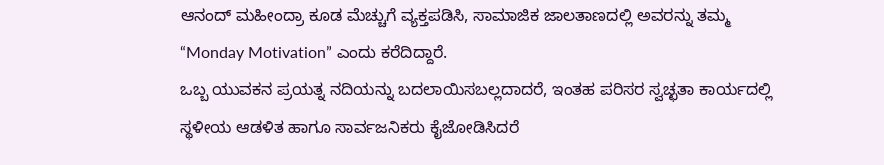ಆನಂದ್ ಮಹೀಂದ್ರಾ ಕೂಡ ಮೆಚ್ಚುಗೆ ವ್ಯಕ್ತಪಡಿಸಿ, ಸಾಮಾಜಿಕ ಜಾಲತಾಣದಲ್ಲಿ ಅವರನ್ನು ತಮ್ಮ “Monday Motivation” ಎಂದು ಕರೆದಿದ್ದಾರೆ.
ಒಬ್ಬ ಯುವಕನ ಪ್ರಯತ್ನ ನದಿಯನ್ನು ಬದಲಾಯಿಸಬಲ್ಲದಾದರೆ, ಇಂತಹ ಪರಿಸರ ಸ್ವಚ್ಛತಾ ಕಾರ್ಯದಲ್ಲಿ ಸ್ಥಳೀಯ ಆಡಳಿತ ಹಾಗೂ ಸಾರ್ವಜನಿಕರು ಕೈಜೋಡಿಸಿದರೆ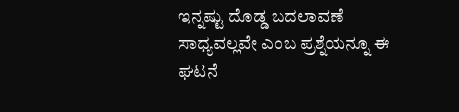ಇನ್ನಷ್ಟು ದೊಡ್ಡ ಬದಲಾವಣೆ ಸಾಧ್ಯವಲ್ಲವೇ ಎಂಬ ಪ್ರಶ್ನೆಯನ್ನೂ ಈ ಘಟನೆ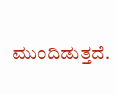ಮುಂದಿಡುತ್ತದೆ.